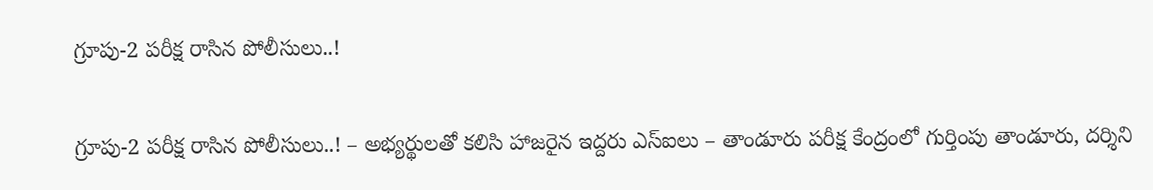గ్రూపు-2 పరీక్ష రాసిన పోలీసులు..!

గ్రూపు-2 పరీక్ష రాసిన పోలీసులు..! – అభ్యర్థులతో కలిసి హాజరైన ఇద్దరు ఎస్ఐలు – తాండూరు పరీక్ష కేంద్రంలో గుర్తింపు తాండూరు, దర్శిని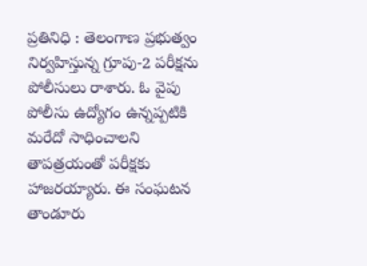ప్రతినిధి : తెలంగాణ ప్రభుత్వం నిర్వహిస్తున్న గ్రూపు-2 పరీక్షను పోలీసులు రాశారు. ఓ వైపు పోలీసు ఉద్యోగం ఉన్నప్పటికి మరేదో సాధించాలని తాపత్రయంతో పరీక్షకు హాజరయ్యారు. ఈ సంఘటన తాండూరు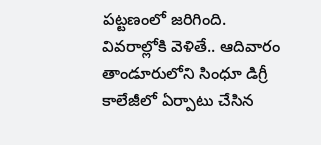పట్టణంలో జరిగింది. వివరాల్లోకి వెళితే.. ఆదివారం తాండూరులోని సింధూ డిగ్రీ కాలేజీలో ఏర్పాటు చేసిన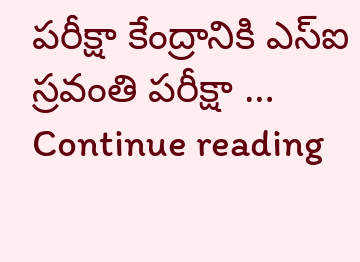పరీక్షా కేంద్రానికి ఎస్ఐ స్రవంతి పరీక్షా … Continue reading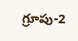గ్రూపు-2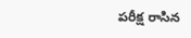పరీక్ష రాసిన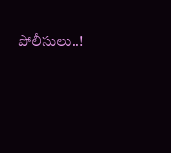పోలీసులు..!